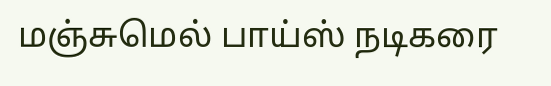மஞ்சுமெல் பாய்ஸ் நடிகரை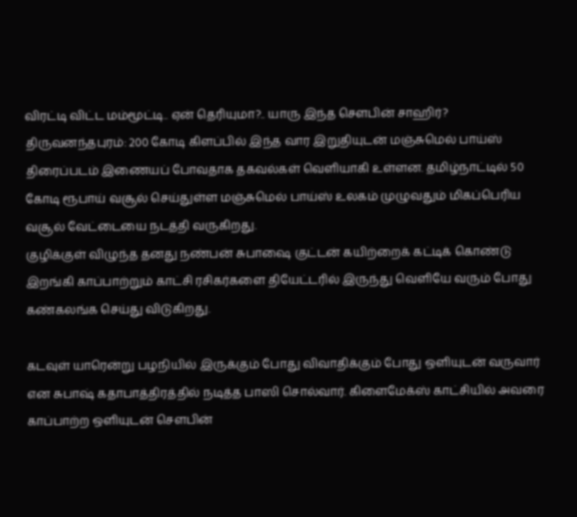விரட்டி விட்ட மம்மூட்டி.. ஏன் தெரியுமா?.. யாரு இந்த செளபின் சாஹிர்?
திருவனந்தபுரம்: 200 கோடி கிளப்பில் இந்த வார இறுதியுடன் மஞ்சுமெல் பாய்ஸ் திரைப்படம் இணையப் போவதாக தகவல்கள் வெளியாகி உள்ளன. தமிழ்நாட்டில் 50 கோடி ரூபாய் வசூல் செய்துள்ள மஞ்சுமெல் பாய்ஸ் உலகம் முழுவதும் மிகப்பெரிய வசூல் வேட்டையை நடத்தி வருகிறது.
குழிக்குள் விழுந்த தனது நண்பன் சுபாஷை குட்டன் கயிற்றைக் கட்டிக் கொண்டு இறங்கி காப்பாற்றும் காட்சி ரசிகர்களை தியேட்டரில் இருந்து வெளியே வரும் போது கண்கலங்க செய்து விடுகிறது.

கடவுள் யாரென்று பழநியில் இருக்கும் போது விவாதிக்கும் போது ஒளியுடன் வருவார் என சுபாஷ் கதாபாத்திரத்தில் நடித்த பாஸி சொல்வார். கிளைமேக்ஸ் காட்சியில் அவரை காப்பாற்ற ஒளியுடன் செளபின்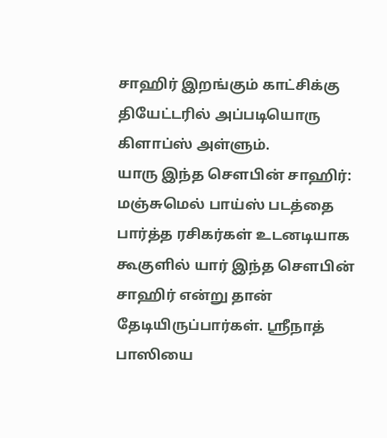சாஹிர் இறங்கும் காட்சிக்கு தியேட்டரில் அப்படியொரு கிளாப்ஸ் அள்ளும்.
யாரு இந்த செளபின் சாஹிர்: மஞ்சுமெல் பாய்ஸ் படத்தை பார்த்த ரசிகர்கள் உடனடியாக கூகுளில் யார் இந்த செளபின் சாஹிர் என்று தான் தேடியிருப்பார்கள். ஸ்ரீநாத் பாஸியை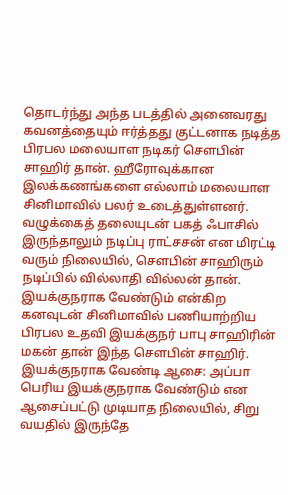தொடர்ந்து அந்த படத்தில் அனைவரது கவனத்தையும் ஈர்த்தது குட்டனாக நடித்த பிரபல மலையாள நடிகர் செளபின் சாஹிர் தான். ஹீரோவுக்கான இலக்கணங்களை எல்லாம் மலையாள சினிமாவில் பலர் உடைத்துள்ளனர். வழுக்கைத் தலையுடன் பகத் ஃபாசில் இருந்தாலும் நடிப்பு ராட்சசன் என மிரட்டி வரும் நிலையில், செளபின் சாஹிரும் நடிப்பில் வில்லாதி வில்லன் தான். இயக்குநராக வேண்டும் என்கிற கனவுடன் சினிமாவில் பணியாற்றிய பிரபல உதவி இயக்குநர் பாபு சாஹிரின் மகன் தான் இந்த செளபின் சாஹிர்.
இயக்குநராக வேண்டி ஆசை: அப்பா பெரிய இயக்குநராக வேண்டும் என ஆசைப்பட்டு முடியாத நிலையில், சிறு வயதில் இருந்தே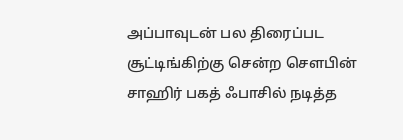அப்பாவுடன் பல திரைப்பட சூட்டிங்கிற்கு சென்ற செளபின் சாஹிர் பகத் ஃபாசில் நடித்த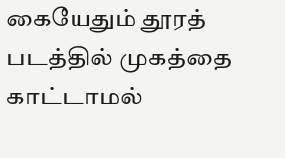கையேதும் தூரத் படத்தில் முகத்தை காட்டாமல்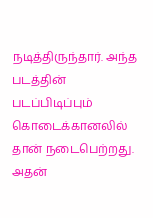நடித்திருந்தார். அந்த படத்தின் படப்பிடிப்பும் கொடைக்கானலில் தான் நடைபெற்றது. அதன்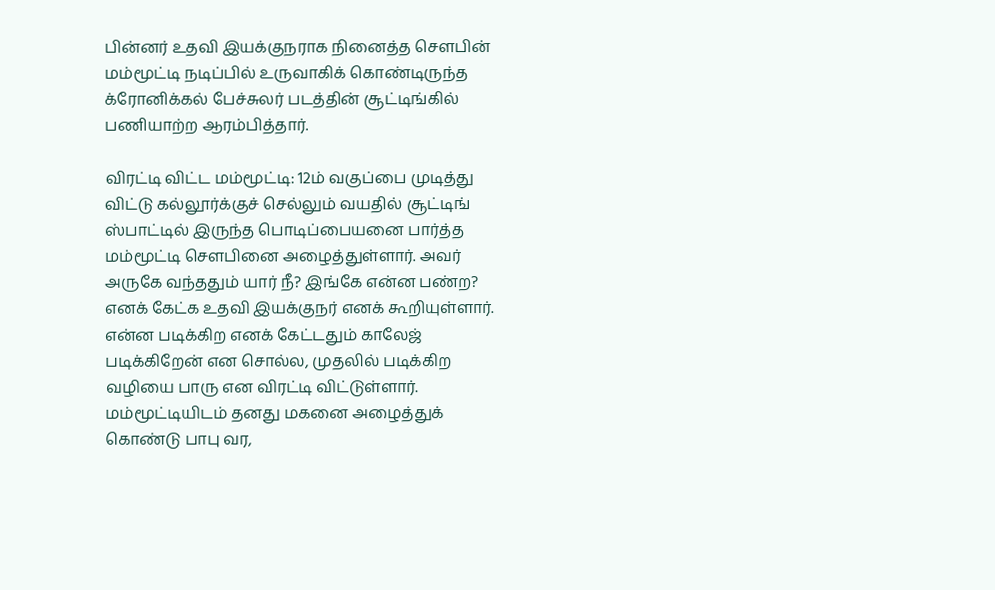பின்னர் உதவி இயக்குநராக நினைத்த செளபின் மம்மூட்டி நடிப்பில் உருவாகிக் கொண்டிருந்த க்ரோனிக்கல் பேச்சுலர் படத்தின் சூட்டிங்கில் பணியாற்ற ஆரம்பித்தார்.

விரட்டி விட்ட மம்மூட்டி: 12ம் வகுப்பை முடித்து விட்டு கல்லூர்க்குச் செல்லும் வயதில் சூட்டிங் ஸ்பாட்டில் இருந்த பொடிப்பையனை பார்த்த மம்மூட்டி செளபினை அழைத்துள்ளார். அவர் அருகே வந்ததும் யார் நீ? இங்கே என்ன பண்ற? எனக் கேட்க உதவி இயக்குநர் எனக் கூறியுள்ளார். என்ன படிக்கிற எனக் கேட்டதும் காலேஜ் படிக்கிறேன் என சொல்ல, முதலில் படிக்கிற வழியை பாரு என விரட்டி விட்டுள்ளார். மம்மூட்டியிடம் தனது மகனை அழைத்துக் கொண்டு பாபு வர,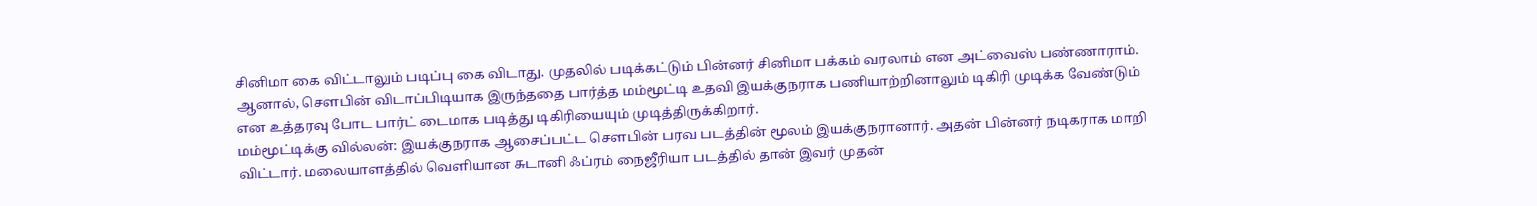சினிமா கை விட்டாலும் படிப்பு கை விடாது. முதலில் படிக்கட்டும் பின்னர் சினிமா பக்கம் வரலாம் என அட்வைஸ் பண்ணாராம். ஆனால், செளபின் விடாப்பிடியாக இருந்ததை பார்த்த மம்மூட்டி உதவி இயக்குநராக பணியாற்றினாலும் டிகிரி முடிக்க வேண்டும் என உத்தரவு போட பார்ட் டைமாக படித்து டிகிரியையும் முடித்திருக்கிறார்.
மம்மூட்டிக்கு வில்லன்: இயக்குநராக ஆசைப்பட்ட செளபின் பரவ படத்தின் மூலம் இயக்குநரானார். அதன் பின்னர் நடிகராக மாறி விட்டார். மலையாளத்தில் வெளியான சுடானி ஃப்ரம் நைஜீரியா படத்தில் தான் இவர் முதன்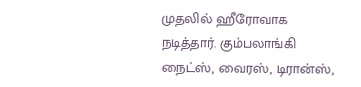முதலில் ஹீரோவாக நடித்தார். கும்பலாங்கி நைட்ஸ், வைரஸ், டிரான்ஸ்,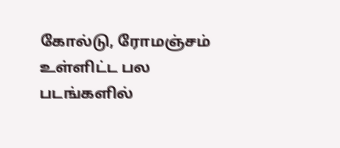கோல்டு, ரோமஞ்சம் உள்ளிட்ட பல படங்களில்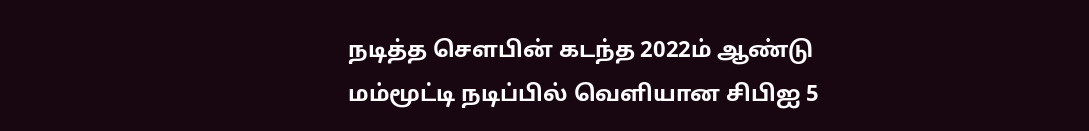நடித்த செளபின் கடந்த 2022ம் ஆண்டு மம்மூட்டி நடிப்பில் வெளியான சிபிஐ 5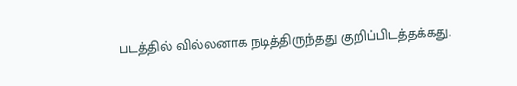படத்தில் வில்லனாக நடித்திருந்தது குறிப்பிடத்தக்கது.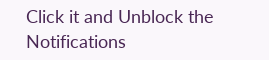Click it and Unblock the Notifications